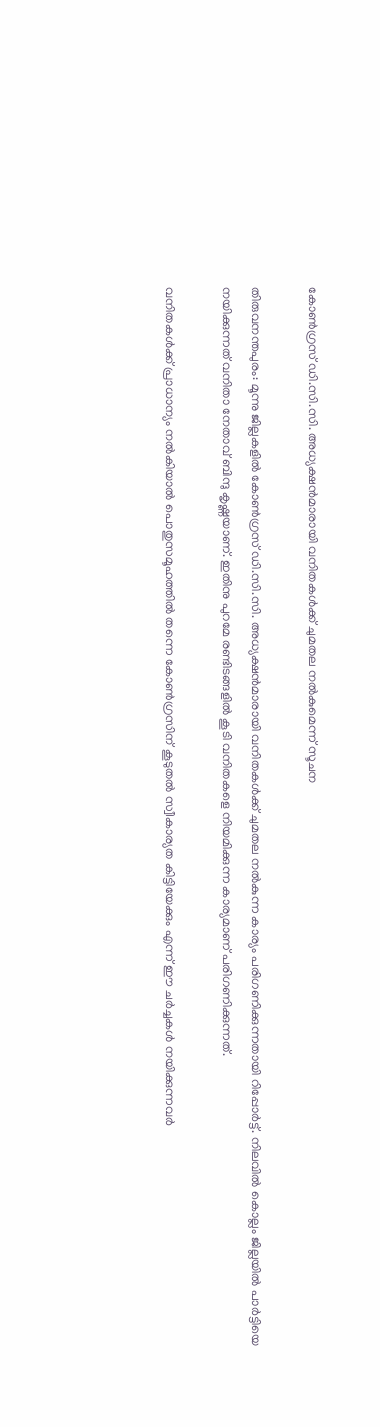കോണ്‍ഗ്രസ് ഡി.സി.സി. അധ്യക്ഷന്‍മാരായി വനിതകള്‍ക്ക് ചുമതല നല്‍കുമെന്ന് സൂചന

തിരുവനന്തപുരം: മൂന്നു ജില്ലകളില്‍ കോണ്‍ഗ്രസ് ഡി.സി.സി. അധ്യക്ഷന്‍മാരായി വനിതകള്‍ക്ക് ചുമതല നല്‍കുന്ന കാര്യം പരിഗണിക്കുന്നതായി റിപ്പോര്‍ട്ട്. നിലവില്‍ കൊല്ലം ജില്ലയില്‍ പാര്‍ട്ടിയെ നയിക്കുന്നത് വനിതാ നേതാവ് ബിന്ദു കൃഷ്ണയാണ്. ഇതിനു പുറമേ രണ്ടിടങ്ങളില്‍ കൂടി വനിതകളെ നിയമിക്കുന്ന കാര്യമാണ് പരിഗണിക്കുന്നത്.

വനിതകള്‍ക്ക് പ്രാധാന്യം നല്‍കിയാല്‍ പൊതുസമൂഹത്തില്‍ തന്നെ കോണ്‍ഗ്രസിന് കൂടുതല്‍ സ്വീകാര്യത കിട്ടിയേക്കും എന്ന് ഈ ചര്‍ച്ചകള്‍ നയിക്കുന്നവര്‍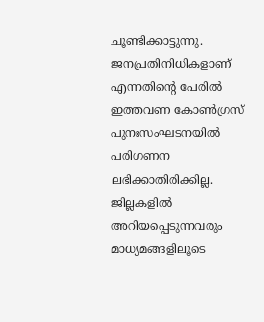ചൂണ്ടിക്കാട്ടുന്നു. ജനപ്രതിനിധികളാണ് എന്നതിന്റെ പേരില്‍ ഇത്തവണ കോണ്‍ഗ്രസ് പുനഃസംഘടനയില്‍ പരിഗണന ലഭിക്കാതിരിക്കില്ല. ജില്ലകളില്‍ അറിയപ്പെടുന്നവരും മാധ്യമങ്ങളിലൂടെ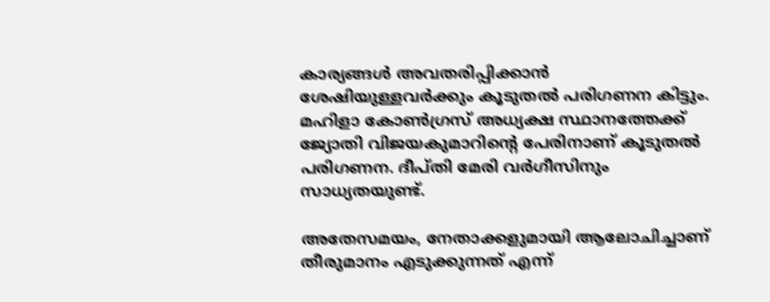കാര്യങ്ങള്‍ അവതരിപ്പിക്കാന്‍ ശേഷിയുള്ളവര്‍ക്കും കൂടുതല്‍ പരിഗണന കിട്ടും. മഹിളാ കോണ്‍ഗ്രസ് അധ്യക്ഷ സ്ഥാനത്തേക്ക് ജ്യോതി വിജയകുമാറിന്റെ പേരിനാണ് കൂടുതല്‍ പരിഗണന. ദീപ്തി മേരി വര്‍ഗീസിനും സാധ്യതയുണ്ട്.

അതേസമയം, നേതാക്കളുമായി ആലോചിച്ചാണ് തീരുമാനം എടുക്കുന്നത് എന്ന്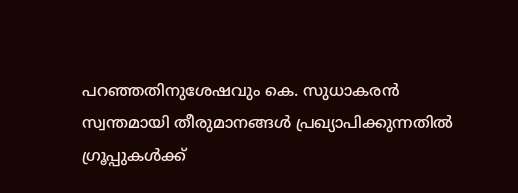പറഞ്ഞതിനുശേഷവും കെ. സുധാകരന്‍ സ്വന്തമായി തീരുമാനങ്ങള്‍ പ്രഖ്യാപിക്കുന്നതില്‍ ഗ്രൂപ്പുകള്‍ക്ക്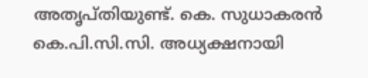അതൃപ്തിയുണ്ട്. കെ. സുധാകരന്‍ കെ.പി.സി.സി. അധ്യക്ഷനായി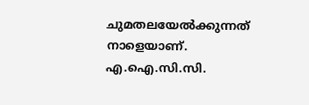ചുമതലയേല്‍ക്കുന്നത് നാളെയാണ്. എ.ഐ.സി.സി.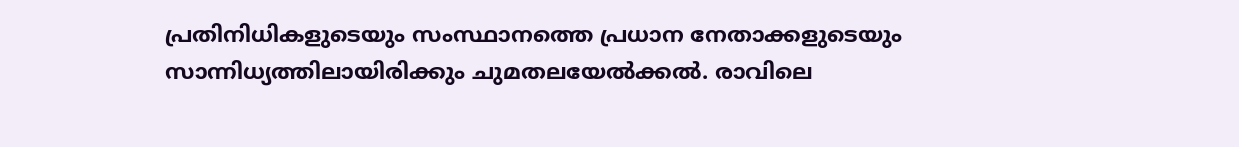പ്രതിനിധികളുടെയും സംസ്ഥാനത്തെ പ്രധാന നേതാക്കളുടെയും സാന്നിധ്യത്തിലായിരിക്കും ചുമതലയേല്‍ക്കല്‍. രാവിലെ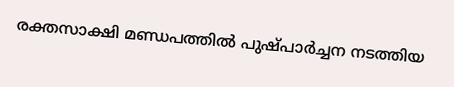രക്തസാക്ഷി മണ്ഡപത്തില്‍ പുഷ്പാര്‍ച്ചന നടത്തിയ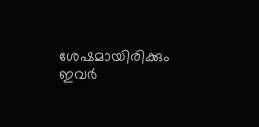ശേഷമായിരിക്കും ഇവര്‍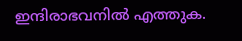ഇന്ദിരാഭവനില്‍ എത്തുക.